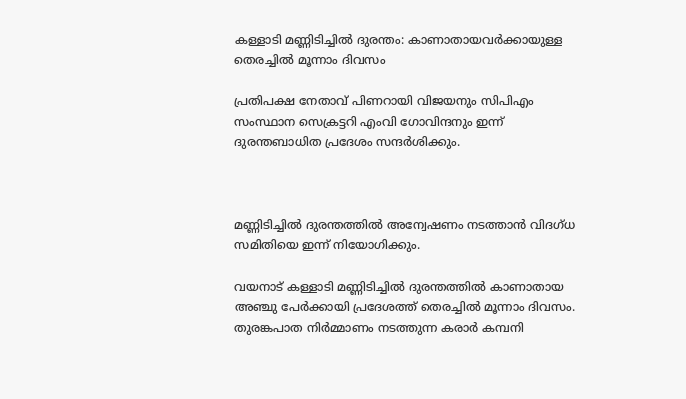കള്ളാടി മണ്ണിടിച്ചില്‍ ദുരന്തം: കാണാതായവര്‍ക്കായുള്ള തെരച്ചില്‍ മൂന്നാം ദിവസം

പ്രതിപക്ഷ നേതാവ് പിണറായി വിജയനും സിപിഎം സംസ്ഥാന സെക്രട്ടറി എംവി ഗോവിന്ദനും ഇന്ന് ദുരന്തബാധിത പ്രദേശം സന്ദര്‍ശിക്കും.



മണ്ണിടിച്ചില്‍ ദുരന്തത്തില്‍ അന്വേഷണം നടത്താന്‍ വിദഗ്ധ സമിതിയെ ഇന്ന് നിയോഗിക്കും.

വയനാട് കള്ളാടി മണ്ണിടിച്ചില്‍ ദുരന്തത്തില്‍ കാണാതായ അഞ്ചു പേര്‍ക്കായി പ്രദേശത്ത് തെരച്ചില്‍ മൂന്നാം ദിവസം. തുരങ്കപാത നിര്‍മ്മാണം നടത്തുന്ന കരാര്‍ കമ്പനി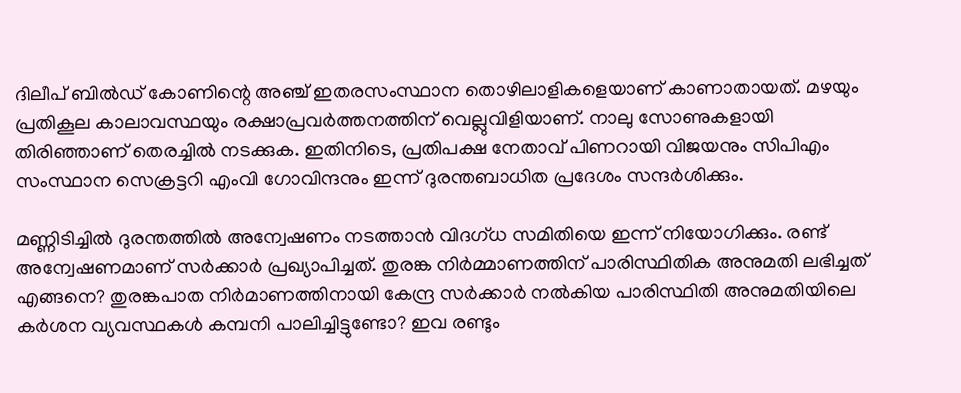ദിലീപ് ബില്‍ഡ് കോണിന്റെ അഞ്ച് ഇതരസംസ്ഥാന തൊഴിലാളികളെയാണ് കാണാതായത്. മഴയും പ്രതികൂല കാലാവസ്ഥയും രക്ഷാപ്രവര്‍ത്തനത്തിന് വെല്ലുവിളിയാണ്. നാലു സോണുകളായി തിരിഞ്ഞാണ് തെരച്ചില്‍ നടക്കുക. ഇതിനിടെ, പ്രതിപക്ഷ നേതാവ് പിണറായി വിജയനും സിപിഎം സംസ്ഥാന സെക്രട്ടറി എംവി ഗോവിന്ദനും ഇന്ന് ദുരന്തബാധിത പ്രദേശം സന്ദര്‍ശിക്കും.

മണ്ണിടിച്ചില്‍ ദുരന്തത്തില്‍ അന്വേഷണം നടത്താന്‍ വിദഗ്ധ സമിതിയെ ഇന്ന് നിയോഗിക്കും. രണ്ട് അന്വേഷണമാണ് സര്‍ക്കാര്‍ പ്രഖ്യാപിച്ചത്. തുരങ്ക നിര്‍മ്മാണത്തിന് പാരിസ്ഥിതിക അനുമതി ലഭിച്ചത് എങ്ങനെ? തുരങ്കപാത നിര്‍മാണത്തിനായി കേന്ദ്ര സര്‍ക്കാര്‍ നല്‍കിയ പാരിസ്ഥിതി അനുമതിയിലെ കര്‍ശന വ്യവസ്ഥകള്‍ കമ്പനി പാലിച്ചിട്ടുണ്ടോ? ഇവ രണ്ടും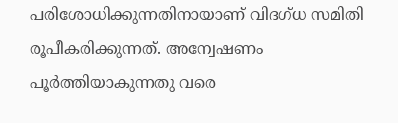പരിശോധിക്കുന്നതിനായാണ് വിദഗ്ധ സമിതി രൂപീകരിക്കുന്നത്. അന്വേഷണം പൂര്‍ത്തിയാകുന്നതു വരെ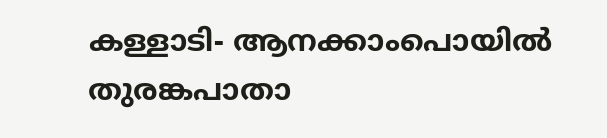കള്ളാടി- ആനക്കാംപൊയില്‍ തുരങ്കപാതാ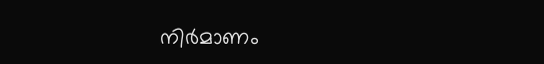നിര്‍മാണം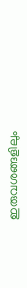ഇരുവശങ്ങളിലും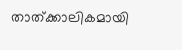താത്ക്കാലികമായി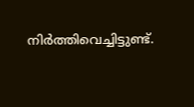നിര്‍ത്തിവെച്ചിട്ടുണ്ട്.